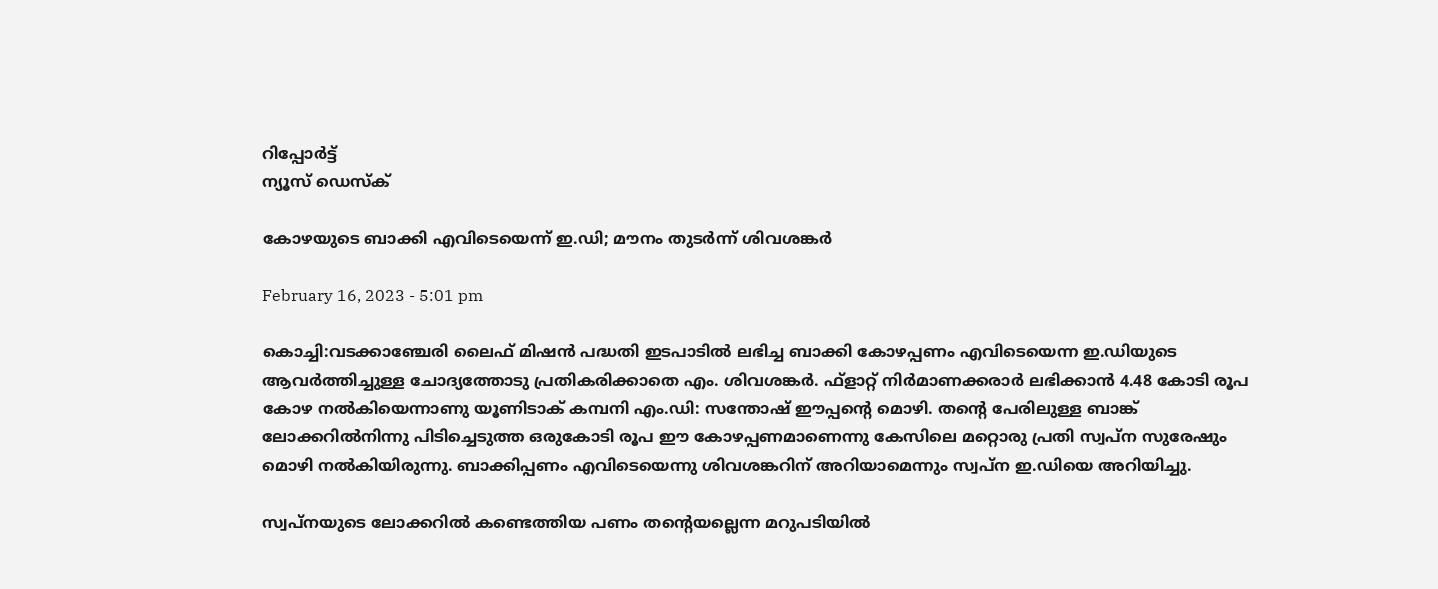റിപ്പോര്‍ട്ട്
ന്യൂസ് ഡെസ്ക്

കോഴയുടെ ബാക്കി എവിടെയെന്ന് ഇ.ഡി; മൗനം തുടര്‍ന്ന് ശിവശങ്കര്‍

February 16, 2023 - 5:01 pm

കൊച്ചി:വടക്കാഞ്ചേരി ലൈഫ് മിഷന്‍ പദ്ധതി ഇടപാടില്‍ ലഭിച്ച ബാക്കി കോഴപ്പണം എവിടെയെന്ന ഇ.ഡിയുടെ ആവര്‍ത്തിച്ചുള്ള ചോദ്യത്തോടു പ്രതികരിക്കാതെ എം. ശിവശങ്കര്‍. ഫ്‌ളാറ്റ് നിര്‍മാണക്കരാര്‍ ലഭിക്കാന്‍ 4.48 കോടി രൂപ കോഴ നല്‍കിയെന്നാണു യൂണിടാക് കമ്പനി എം.ഡി: സന്തോഷ് ഈപ്പന്റെ മൊഴി. തന്റെ പേരിലുള്ള ബാങ്ക് ലോക്കറില്‍നിന്നു പിടിച്ചെടുത്ത ഒരുകോടി രൂപ ഈ കോഴപ്പണമാണെന്നു കേസിലെ മറ്റൊരു പ്രതി സ്വപ്‌ന സുരേഷും മൊഴി നല്‍കിയിരുന്നു. ബാക്കിപ്പണം എവിടെയെന്നു ശിവശങ്കറിന് അറിയാമെന്നും സ്വപ്‌ന ഇ.ഡിയെ അറിയിച്ചു.

സ്വപ്‌നയുടെ ലോക്കറില്‍ കണ്ടെത്തിയ പണം തന്റെയല്ലെന്ന മറുപടിയില്‍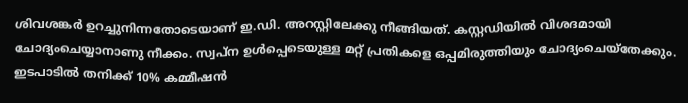ശിവശങ്കര്‍ ഉറച്ചുനിന്നതോടെയാണ് ഇ.ഡി. അറസ്റ്റിലേക്കു നീങ്ങിയത്. കസ്റ്റഡിയില്‍ വിശദമായി ചോദ്യംചെയ്യാനാണു നീക്കം. സ്വപ്‌ന ഉള്‍പ്പെടെയുള്ള മറ്റ് പ്രതികളെ ഒപ്പമിരുത്തിയും ചോദ്യംചെയ്‌തേക്കും. ഇടപാടില്‍ തനിക്ക് 10% കമ്മീഷന്‍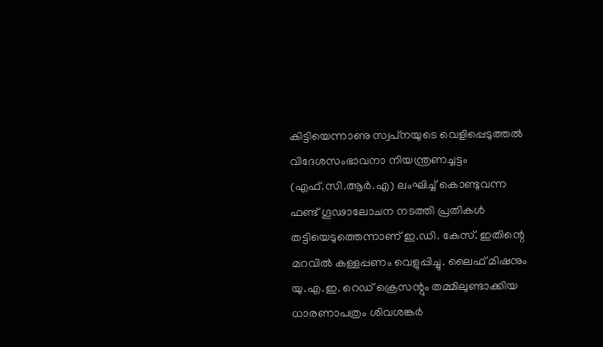കിട്ടിയെന്നാണു സ്വപ്‌നയുടെ വെളിപ്പെടുത്തല്‍ വിദേശസംഭാവനാ നിയന്ത്രണച്ചട്ടം (എഫ്.സി.ആര്‍.എ) ലംഘിച്ച് കൊണ്ടുവന്ന ഫണ്ട് ഗൂഢാലോചന നടത്തി പ്രതികള്‍ തട്ടിയെടുത്തെന്നാണ് ഇ.ഡി. കേസ്. ഇതിന്റെ മറവില്‍ കള്ളപ്പണം വെളുപ്പിച്ചു. ലൈഫ് മിഷനും യു.എ.ഇ. റെഡ് ക്രെസന്റും തമ്മിലുണ്ടാക്കിയ ധാരണാപത്രം ശിവശങ്കര്‍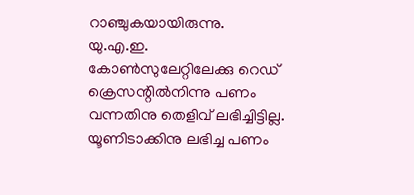റാഞ്ചുകയായിരുന്നു.
യു.എ.ഇ. കോണ്‍സുലേറ്റിലേക്കു റെഡ് ക്രെസന്റില്‍നിന്നു പണം വന്നതിനു തെളിവ് ലഭിച്ചിട്ടില്ല. യൂണിടാക്കിനു ലഭിച്ച പണം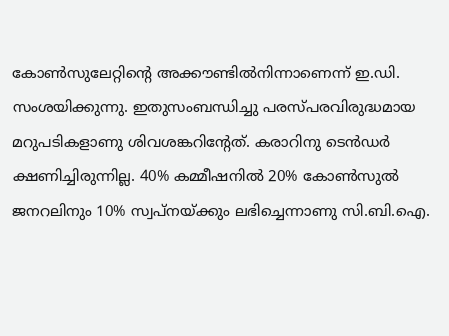കോണ്‍സുലേറ്റിന്റെ അക്കൗണ്ടില്‍നിന്നാണെന്ന് ഇ.ഡി. സംശയിക്കുന്നു. ഇതുസംബന്ധിച്ചു പരസ്പരവിരുദ്ധമായ മറുപടികളാണു ശിവശങ്കറിന്റേത്. കരാറിനു ടെന്‍ഡര്‍ ക്ഷണിച്ചിരുന്നില്ല. 40% കമ്മീഷനില്‍ 20% കോണ്‍സുല്‍ ജനറലിനും 10% സ്വപ്‌നയ്ക്കും ലഭിച്ചെന്നാണു സി.ബി.ഐ.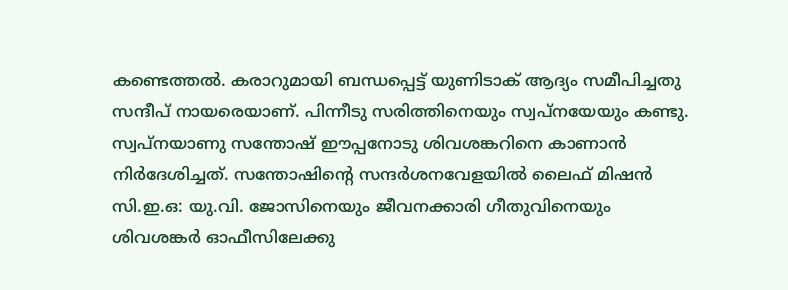കണ്ടെത്തല്‍. കരാറുമായി ബന്ധപ്പെട്ട് യുണിടാക് ആദ്യം സമീപിച്ചതു സന്ദീപ് നായരെയാണ്. പിന്നീടു സരിത്തിനെയും സ്വപ്‌നയേയും കണ്ടു.
സ്വപ്‌നയാണു സന്തോഷ് ഈപ്പനോടു ശിവശങ്കറിനെ കാണാന്‍ നിര്‍ദേശിച്ചത്. സന്തോഷിന്റെ സന്ദര്‍ശനവേളയില്‍ ലൈഫ് മിഷന്‍ സി.ഇ.ഒ: യു.വി. ജോസിനെയും ജീവനക്കാരി ഗീതുവിനെയും ശിവശങ്കര്‍ ഓഫീസിലേക്കു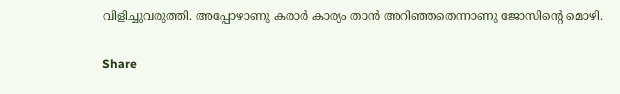വിളിച്ചുവരുത്തി. അപ്പോഴാണു കരാര്‍ കാര്യം താന്‍ അറിഞ്ഞതെന്നാണു ജോസിന്റെ മൊഴി.

Share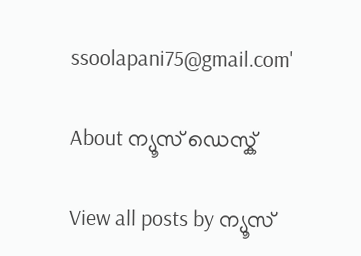ssoolapani75@gmail.com'

About ന്യൂസ് ഡെസ്ക്

View all posts by ന്യൂസ്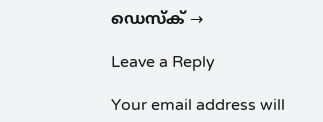ഡെസ്ക് →

Leave a Reply

Your email address will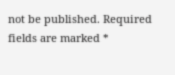not be published. Required fields are marked *